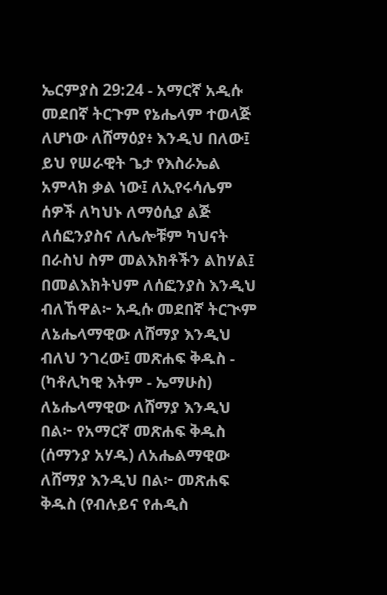ኤርምያስ 29:24 - አማርኛ አዲሱ መደበኛ ትርጉም የኔሔላም ተወላጅ ለሆነው ለሸማዕያ፥ እንዲህ በለው፤ ይህ የሠራዊት ጌታ የእስራኤል አምላክ ቃል ነው፤ ለኢየሩሳሌም ሰዎች ለካህኑ ለማዕሲያ ልጅ ለሰፎንያስና ለሌሎቹም ካህናት በራስህ ስም መልእክቶችን ልከሃል፤ በመልእክትህም ለሰፎንያስ እንዲህ ብለኸዋል፦ አዲሱ መደበኛ ትርጒም ለኔሔላማዊው ለሸማያ እንዲህ ብለህ ንገረው፤ መጽሐፍ ቅዱስ - (ካቶሊካዊ እትም - ኤማሁስ) ለኔሔላማዊው ለሸማያ እንዲህ በል፦ የአማርኛ መጽሐፍ ቅዱስ (ሰማንያ አሃዱ) ለአሔልማዊው ለሸማያ እንዲህ በል፦ መጽሐፍ ቅዱስ (የብሉይና የሐዲስ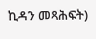ኪዳን መጻሕፍት)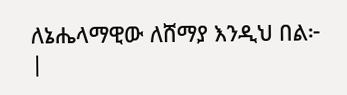ለኔሔላማዊው ለሸማያ እንዲህ በል፦ |